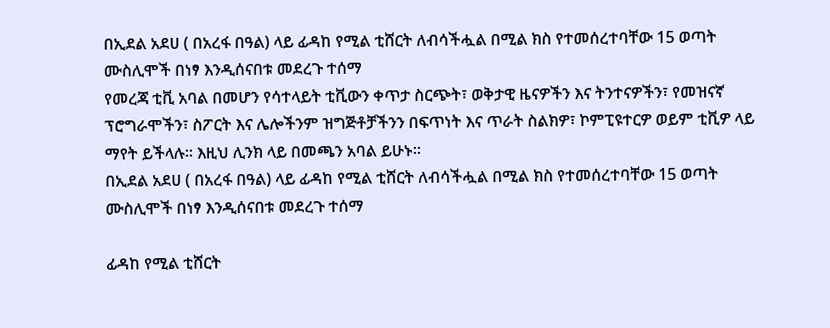በኢደል አደሀ ( በአረፋ በዓል) ላይ ፊዳከ የሚል ቲሸርት ለብሳችሗል በሚል ክስ የተመሰረተባቸው 15 ወጣት ሙስሊሞች በነፃ እንዲሰናበቱ መደረጉ ተሰማ
የመረጃ ቲቪ አባል በመሆን የሳተላይት ቲቪውን ቀጥታ ስርጭት፣ ወቅታዊ ዜናዎችን እና ትንተናዎችን፣ የመዝናኛ ፕሮግራሞችን፣ ስፖርት እና ሌሎችንም ዝግጅቶቻችንን በፍጥነት እና ጥራት ስልክዎ፣ ኮምፒዩተርዎ ወይም ቲቪዎ ላይ ማየት ይችላሉ። እዚህ ሊንክ ላይ በመጫን አባል ይሁኑ።
በኢደል አደሀ ( በአረፋ በዓል) ላይ ፊዳከ የሚል ቲሸርት ለብሳችሗል በሚል ክስ የተመሰረተባቸው 15 ወጣት ሙስሊሞች በነፃ እንዲሰናበቱ መደረጉ ተሰማ

ፊዳከ የሚል ቲሸርት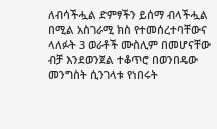ለብሳችሗል ድምፃችን ይሰማ ብላችሗል በሚል አስገራሚ ክስ የተመሰረተባቸውና ላለፉት 3 ወራቶች ሙስሊም በመሆናቸው ብቻ እንደወንጀል ተቆጥሮ በወንበዴው መንግስት ሲንገላቱ የነበሩት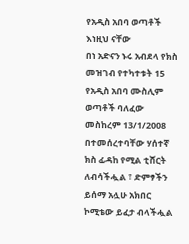የአዲስ አበባ ወጣቶች እነዚህ ናቸው
በነ አድናን ኑሩ አብደላ የክስ መዝገብ የተካተቱት 15 የአዲስ አበባ ሙስሊም ወጣቶች ባለፈው መስከረም 13/1/2008 በተመሰረተባቸው ሃሰተኛ ክስ ፊዳከ የሚል ቲሸርት ለብሳችሗል ፣ ድምፃችን ይሰማ አሏሁ አክበር ኮሚቴው ይፈታ ብላችሗል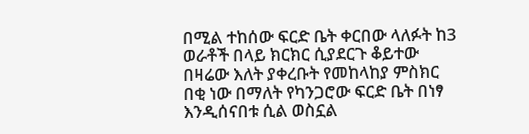በሚል ተከሰው ፍርድ ቤት ቀርበው ላለፉት ከ3 ወራቶች በላይ ክርክር ሲያደርጉ ቆይተው በዛሬው እለት ያቀረቡት የመከላከያ ምስክር በቂ ነው በማለት የካንጋሮው ፍርድ ቤት በነፃ እንዲሰናበቱ ሲል ወስኗል